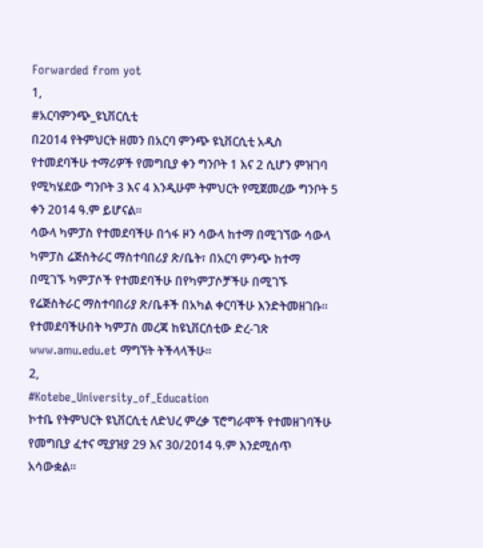Forwarded from yot
1,
#አርባምንጭ_ዩኒቨርሲቲ
በ2014 የትምህርት ዘመን በአርባ ምንጭ ዩኒቨርሲቲ አዲስ የተመደባችሁ ተማሪዎች የመግቢያ ቀን ግንቦት 1 እና 2 ሲሆን ምዝገባ የሚካሄደው ግንቦት 3 እና 4 እንዲሁም ትምህርት የሚጀመረው ግንቦት 5 ቀን 2014 ዓ.ም ይሆናል፡፡
ሳውላ ካምፓስ የተመደባችሁ በጎፋ ዞን ሳውላ ከተማ በሚገኘው ሳውላ ካምፓስ ሬጅስትራር ማስተባበሪያ ጽ/ቤት፣ በአርባ ምንጭ ከተማ በሚገኙ ካምፓሶች የተመደባችሁ በየካምፓሶቻችሁ በሚገኙ የሬጅስትራር ማስተባበሪያ ጽ/ቤቶች በአካል ቀርባችሁ እንድትመዘገቡ።
የተመደባችሁበት ካምፓስ መረጃ ከዩኒቨርሰቲው ድረ-ገጽ www.amu.edu.et ማግኘት ትችላላችሁ።
2,
#Kotebe_University_of_Education
ኮተቤ የትምህርት ዩኒቨርሲቲ ለድህረ ምረቃ ፕሮግራሞች የተመዘገባችሁ የመግቢያ ፈተና ሚያዝያ 29 እና 30/2014 ዓ.ም እንደሚሰጥ አሳውቋል።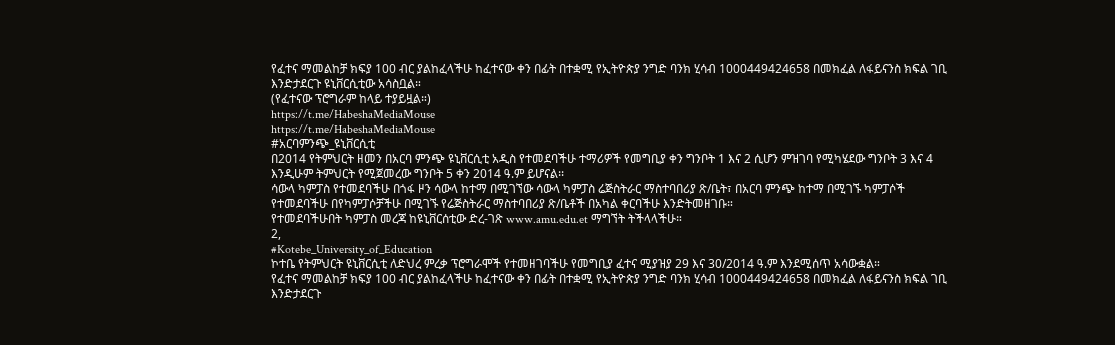የፈተና ማመልከቻ ክፍያ 100 ብር ያልከፈላችሁ ከፈተናው ቀን በፊት በተቋሚ የኢትዮጵያ ንግድ ባንክ ሂሳብ 1000449424658 በመክፈል ለፋይናንስ ክፍል ገቢ እንድታደርጉ ዩኒቨርሲቲው አሳስቧል።
(የፈተናው ፕሮግራም ከላይ ተያይዟል።)
https://t.me/HabeshaMediaMouse
https://t.me/HabeshaMediaMouse
#አርባምንጭ_ዩኒቨርሲቲ
በ2014 የትምህርት ዘመን በአርባ ምንጭ ዩኒቨርሲቲ አዲስ የተመደባችሁ ተማሪዎች የመግቢያ ቀን ግንቦት 1 እና 2 ሲሆን ምዝገባ የሚካሄደው ግንቦት 3 እና 4 እንዲሁም ትምህርት የሚጀመረው ግንቦት 5 ቀን 2014 ዓ.ም ይሆናል፡፡
ሳውላ ካምፓስ የተመደባችሁ በጎፋ ዞን ሳውላ ከተማ በሚገኘው ሳውላ ካምፓስ ሬጅስትራር ማስተባበሪያ ጽ/ቤት፣ በአርባ ምንጭ ከተማ በሚገኙ ካምፓሶች የተመደባችሁ በየካምፓሶቻችሁ በሚገኙ የሬጅስትራር ማስተባበሪያ ጽ/ቤቶች በአካል ቀርባችሁ እንድትመዘገቡ።
የተመደባችሁበት ካምፓስ መረጃ ከዩኒቨርሰቲው ድረ-ገጽ www.amu.edu.et ማግኘት ትችላላችሁ።
2,
#Kotebe_University_of_Education
ኮተቤ የትምህርት ዩኒቨርሲቲ ለድህረ ምረቃ ፕሮግራሞች የተመዘገባችሁ የመግቢያ ፈተና ሚያዝያ 29 እና 30/2014 ዓ.ም እንደሚሰጥ አሳውቋል።
የፈተና ማመልከቻ ክፍያ 100 ብር ያልከፈላችሁ ከፈተናው ቀን በፊት በተቋሚ የኢትዮጵያ ንግድ ባንክ ሂሳብ 1000449424658 በመክፈል ለፋይናንስ ክፍል ገቢ እንድታደርጉ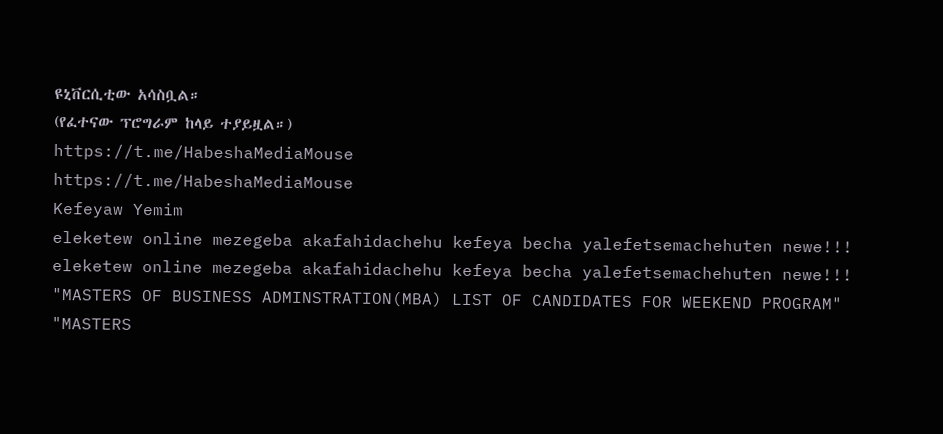ዩኒቨርሲቲው አሳስቧል።
(የፈተናው ፕሮግራም ከላይ ተያይዟል።)
https://t.me/HabeshaMediaMouse
https://t.me/HabeshaMediaMouse
Kefeyaw Yemim
eleketew online mezegeba akafahidachehu kefeya becha yalefetsemachehuten newe!!!
eleketew online mezegeba akafahidachehu kefeya becha yalefetsemachehuten newe!!!
"MASTERS OF BUSINESS ADMINSTRATION(MBA) LIST OF CANDIDATES FOR WEEKEND PROGRAM" "MASTERS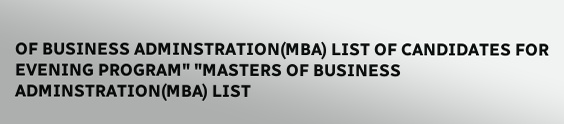OF BUSINESS ADMINSTRATION(MBA) LIST OF CANDIDATES FOR EVENING PROGRAM" "MASTERS OF BUSINESS ADMINSTRATION(MBA) LIST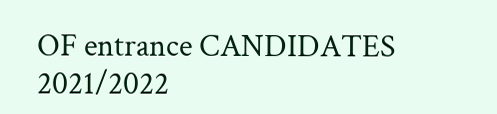OF entrance CANDIDATES 2021/2022